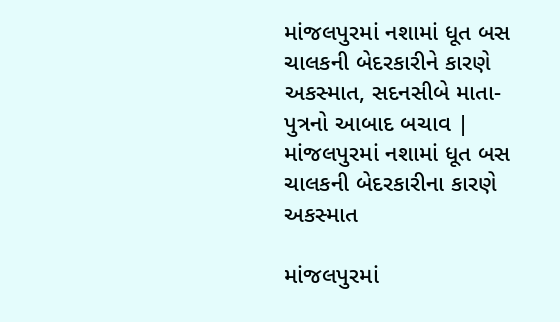માંજલપુરમાં નશામાં ધૂત બસ ચાલકની બેદરકારીને કારણે અકસ્માત, સદનસીબે માતા-પુત્રનો આબાદ બચાવ | માંજલપુરમાં નશામાં ધૂત બસ ચાલકની બેદરકારીના કારણે અકસ્માત

માંજલપુરમાં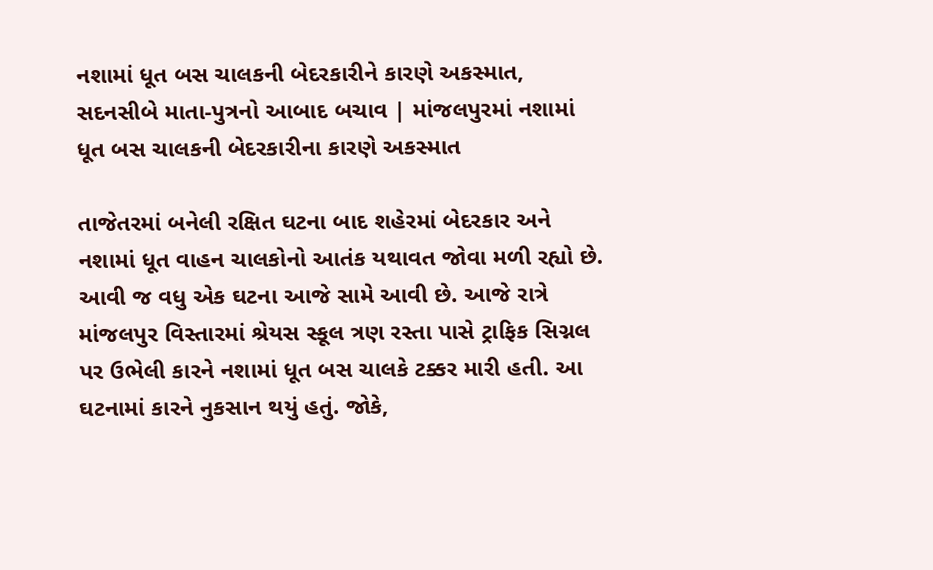નશામાં ધૂત બસ ચાલકની બેદરકારીને કારણે અકસ્માત, સદનસીબે માતા-પુત્રનો આબાદ બચાવ | માંજલપુરમાં નશામાં ધૂત બસ ચાલકની બેદરકારીના કારણે અકસ્માત

તાજેતરમાં બનેલી રક્ષિત ઘટના બાદ શહેરમાં બેદરકાર અને નશામાં ધૂત વાહન ચાલકોનો આતંક યથાવત જોવા મળી રહ્યો છે. આવી જ વધુ એક ઘટના આજે સામે આવી છે. આજે રાત્રે માંજલપુર વિસ્તારમાં શ્રેયસ સ્કૂલ ત્રણ રસ્તા પાસે ટ્રાફિક સિગ્નલ પર ઉભેલી કારને નશામાં ધૂત બસ ચાલકે ટક્કર મારી હતી. આ ઘટનામાં કારને નુકસાન થયું હતું. જોકે,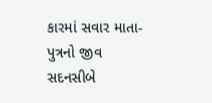કારમાં સવાર માતા-પુત્રનો જીવ સદનસીબે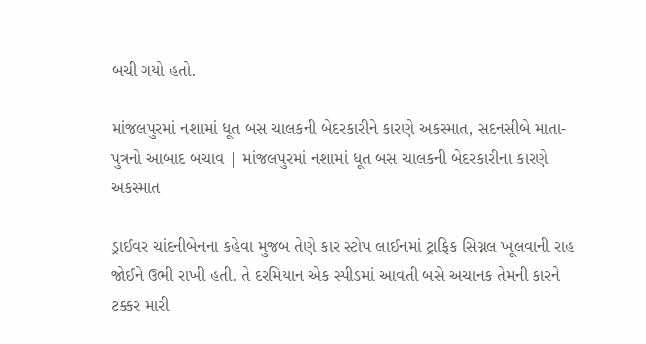બચી ગયો હતો.

માંજલપુરમાં નશામાં ધૂત બસ ચાલકની બેદરકારીને કારણે અકસ્માત, સદનસીબે માતા-પુત્રનો આબાદ બચાવ | માંજલપુરમાં નશામાં ધૂત બસ ચાલકની બેદરકારીના કારણે અકસ્માત

ડ્રાઈવર ચાંદનીબેનના કહેવા મુજબ તેણે કાર સ્ટોપ લાઈનમાં ટ્રાફિક સિગ્નલ ખૂલવાની રાહ જોઈને ઉભી રાખી હતી. તે દરમિયાન એક સ્પીડમાં આવતી બસે અચાનક તેમની કારને ટક્કર મારી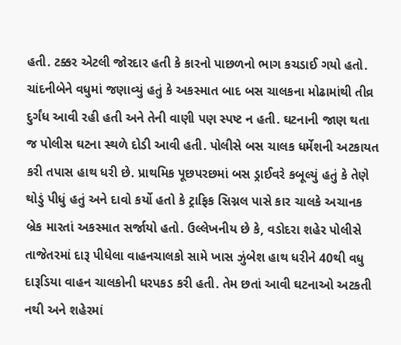હતી. ટક્કર એટલી જોરદાર હતી કે કારનો પાછળનો ભાગ કચડાઈ ગયો હતો. ચાંદનીબેને વધુમાં જણાવ્યું હતું કે અકસ્માત બાદ બસ ચાલકના મોઢામાંથી તીવ્ર દુર્ગંધ આવી રહી હતી અને તેની વાણી પણ સ્પષ્ટ ન હતી. ઘટનાની જાણ થતા જ પોલીસ ઘટના સ્થળે દોડી આવી હતી. પોલીસે બસ ચાલક ધર્મેશની અટકાયત કરી તપાસ હાથ ધરી છે. પ્રાથમિક પૂછપરછમાં બસ ડ્રાઈવરે કબૂલ્યું હતું કે તેણે થોડું પીધું હતું અને દાવો કર્યો હતો કે ટ્રાફિક સિગ્નલ પાસે કાર ચાલકે અચાનક બ્રેક મારતાં અકસ્માત સર્જાયો હતો. ઉલ્લેખનીય છે કે, વડોદરા શહેર પોલીસે તાજેતરમાં દારૂ પીધેલા વાહનચાલકો સામે ખાસ ઝુંબેશ હાથ ધરીને 40થી વધુ દારૂડિયા વાહન ચાલકોની ધરપકડ કરી હતી. તેમ છતાં આવી ઘટનાઓ અટકતી નથી અને શહેરમાં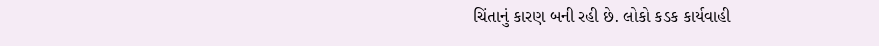ચિંતાનું કારણ બની રહી છે. લોકો કડક કાર્યવાહી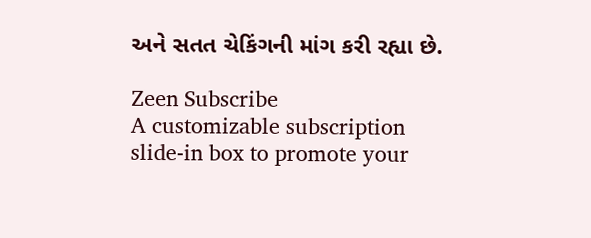અને સતત ચેકિંગની માંગ કરી રહ્યા છે.

Zeen Subscribe
A customizable subscription slide-in box to promote your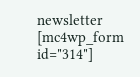newsletter
[mc4wp_form id="314"]